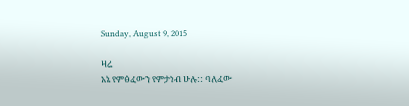Sunday, August 9, 2015

ዛሬ
አኔ የምፅፈውን የምታነብ ሁሉ:: ባለፈው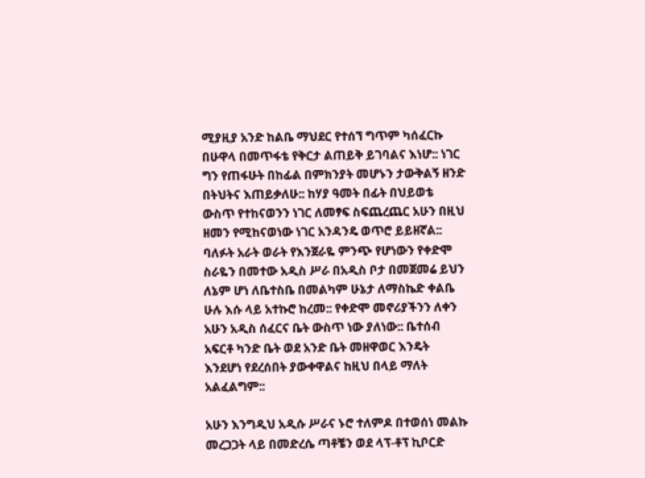ሚያዚያ አንድ ከልቤ ማህደር የተሰኘ ግጥም ካሰፈርኩ በሁዋላ በመጥፋቴ የቅርታ ልጠይቅ ይገባልና እነሆ:: ነገር ግን የጠፋሁት በከፊል በምክንያት መሆኑን ታውቅልኝ ዘንድ በትህትና እጠይቃለሁ:: ከሃያ ዓመት በፊት በህይወቴ ውስጥ የተከናወንን ነገር ለመፃፍ ስፍጨረጨር አሁን በዚህ ዘመን የሚከናወነው ነገር አንዳንዴ ወጥሮ ይይዘኛል:: ባለፉት አራት ወራት የእንጀራዬ ምንጭ የሆነውን የቀድሞ ስራዬን በመተው አዲስ ሥራ በአዲስ ቦታ በመጀመሬ ይህን ለኔም ሆነ ለቤተስቤ በመልካም ሁኔታ ለማስኬድ ቀልቤ ሁሉ እሱ ላይ አተኩሮ ከረመ:: የቀድሞ መኖሪያችንን ለቀን አሁን አዲስ ሰፈርና ቤት ውስጥ ነው ያለነው:: ቤተሰብ አፍርቶ ካንድ ቤት ወደ አንድ ቤት መዘዋወር እንዴት እንደሆነ የደረሰበት ያውቀዋልና ከዚህ በላይ ማለት አልፈልግም::

አሁን እንግዲህ አዲሱ ሥራና ኑሮ ተለምዶ በተወሰነ መልኩ መረጋጋት ላይ በመድረሴ ጣቶቼን ወደ ላፕ-ቶፕ ኪቦርድ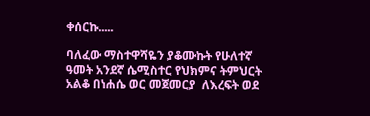ቀሰርኩ.....

ባለፈው ማስተዋሻዬን ያቆሙኩት የሁለተኛ ዓመት አንደኛ ሴሚስተር የህክምና ትምህርት አልቆ በነሐሴ ወር መጀመርያ  ለእረፍት ወደ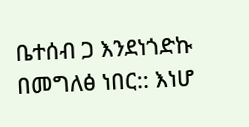ቤተሰብ ጋ እንደነጎድኩ በመግለፅ ነበር:: እነሆ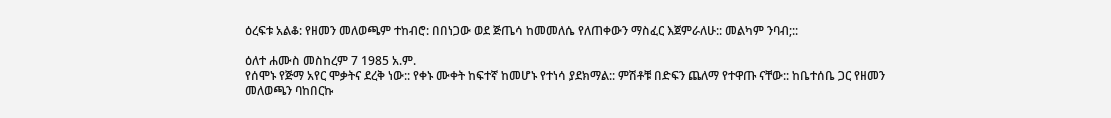ዕረፍቱ አልቆ: የዘመን መለወጫም ተከብሮ: በበነጋው ወደ ጅጤሳ ከመመለሴ የለጠቀውን ማስፈር እጀምራለሁ:: መልካም ንባብ;::

ዕለተ ሐሙስ መስከረም 7 1985 አ.ም.
የሰሞኑ የጅማ አየር ሞቃትና ደረቅ ነው:: የቀኑ ሙቀት ከፍተኛ ከመሆኑ የተነሳ ያደክማል:: ምሽቶቹ በድፍን ጨለማ የተዋጡ ናቸው:: ከቤተሰቤ ጋር የዘመን መለወጫን ባከበርኩ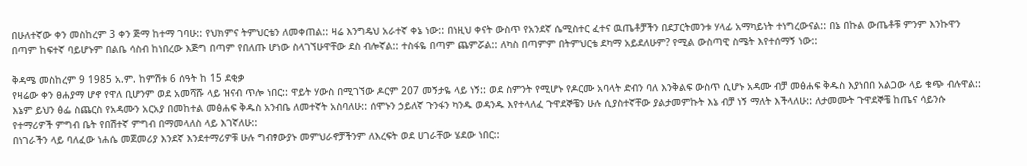በሁለተኛው ቀን መስከረም 3 ቀን ጅማ ከተማ ገባሁ:: የህክምና ትምህርቴን ለመቀጠል:: ዛሬ እንግዴህ አራተኛ ቀኔ ነው:: በነዚህ ቀናት ውስጥ የአንደኛ ሴሚስተር ፈተና ዉጤቶቻችን በደፓርትመንቱ ሃላፊ አማካይነት ተነግረውናል:: በኔ በኩል ውጤቶቹ ምንም እንኩዋን በጣም ከፍተኛ ባይሆኑም በልቤ ሳስብ ከነበረው እጅግ በጣም የበለጡ ሆነው ስላገኘሁዋቸው ደስ ብሎኛል:: ተስፋዬ በጣም ጨምሯል:: ለካስ በጣምም በትምህርቴ ደካማ አይደለሁም? የሚል ውስጣዊ ስሜት እየተሰማኝ ነው::

ቅዳሜ መስከረም 9 1985 አ.ም. ከምሽቱ 6 ሰዓት ከ 15 ደቂቃ
የዛሬው ቀን ፀሐያማ ሆኖ የዋለ ቢሆንም ወደ አመሻሹ ላይ ዝናብ ጥሎ ነበር:: ዋይት ሃውስ በሚገኘው ዶርም 207 መኝታዬ ላይ ነኝ:: ወደ ስምንት የሚሆኑ የዶርሙ አባላት ድብን ባለ እንቅልፍ ውስጥ ሲሆኑ አዳሙ ብቻ መፅሐፍ ቅዱስ እያነበበ አልጋው ላይ ቁጭ ብሉዋል::  እኔም ይህን ፅፌ ስጨርስ የአዳሙን አርአያ በመከተል መፅሐፍ ቅዱስ አንብቤ ለመተኛት አስባለሁ:: ሰሞኑን ኃይለኛ ጉንፋን ካንዱ ወዳንዱ እየተላለፈ ጉዋደኞቼን ሁሉ ሲያስተኛቸው ያልታመምኩት እኔ ብቻ ነኝ ማለት እችላለሁ:: ለታመሙት ጉዋደኞቼ ከጤና ሳይንሱ የተማሪዎች ምግብ ቤት የበሽተኛ ምግብ በማመላለስ ላይ እገኛለሁ::
በነገራችን ላይ ባለፈው ነሐሴ መጀመሪያ እንደኛ እንደተማሪዎቹ ሁሉ ግብፃውያኑ መምህራኖቻችንም ለእረፍት ወደ ሀገራቸው ሄደው ነበር::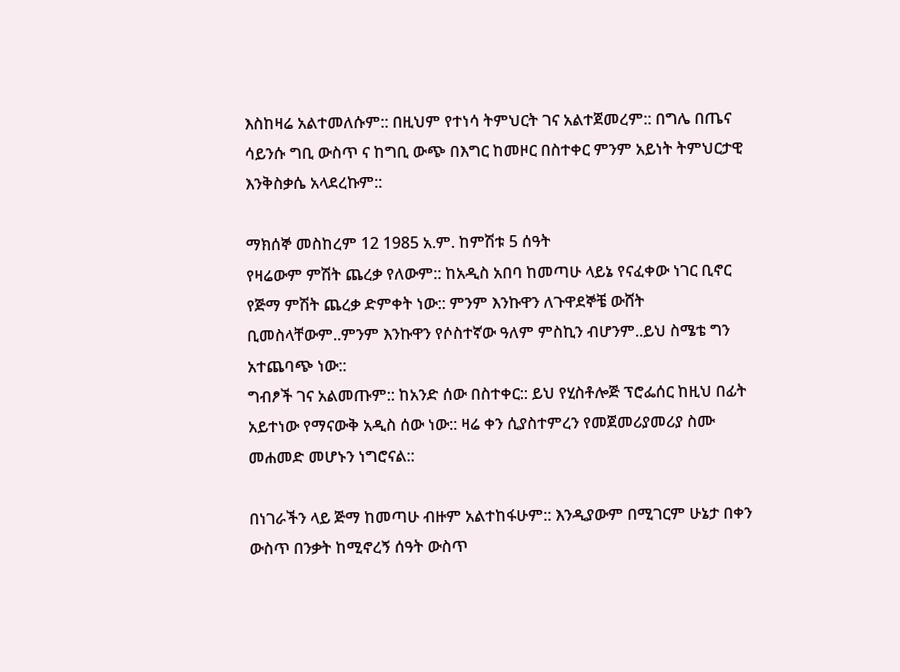እስከዛሬ አልተመለሱም:: በዚህም የተነሳ ትምህርት ገና አልተጀመረም:: በግሌ በጤና ሳይንሱ ግቢ ውስጥ ና ከግቢ ውጭ በእግር ከመዞር በስተቀር ምንም አይነት ትምህርታዊ እንቅስቃሴ አላደረኩም::

ማክሰኞ መስከረም 12 1985 አ.ም. ከምሽቱ 5 ሰዓት
የዛሬውም ምሽት ጨረቃ የለውም:: ከአዲስ አበባ ከመጣሁ ላይኔ የናፈቀው ነገር ቢኖር የጅማ ምሽት ጨረቃ ድምቀት ነው:: ምንም እንኩዋን ለጉዋደኞቼ ውሸት ቢመስላቸውም..ምንም እንኩዋን የሶስተኛው ዓለም ምስኪን ብሆንም..ይህ ስሜቴ ግን አተጨባጭ ነው::
ግብፆች ገና አልመጡም:: ከአንድ ሰው በስተቀር:: ይህ የሂስቶሎጅ ፕሮፌሰር ከዚህ በፊት አይተነው የማናውቅ አዲስ ሰው ነው:: ዛሬ ቀን ሲያስተምረን የመጀመሪያመሪያ ስሙ መሐመድ መሆኑን ነግሮናል::

በነገራችን ላይ ጅማ ከመጣሁ ብዙም አልተከፋሁም:: እንዲያውም በሚገርም ሁኔታ በቀን ውስጥ በንቃት ከሚኖረኝ ሰዓት ውስጥ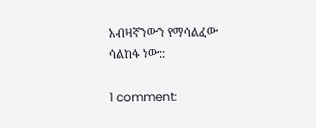አብዛኛንውን የማሳልፈው ሳልከፋ ነው::

1 comment: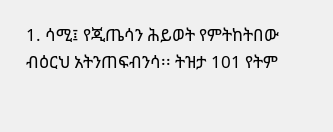1. ሳሚ፤ የጂጤሳን ሕይወት የምትከትበው ብዕርህ አትንጠፍብንሳ፡፡ ትዝታ 101 የትም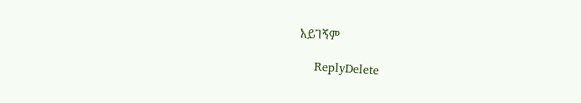አይገኝም

    ReplyDelete